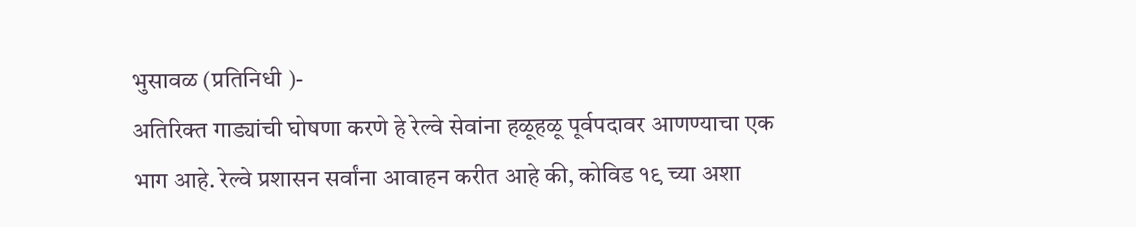भुसावळ (प्रतिनिधी )-
अतिरिक्त गाड्यांची घोषणा करणे हे रेल्वे सेवांना हळूहळू पूर्वपदावर आणण्याचा एक भाग आहे. रेल्वे प्रशासन सर्वांना आवाहन करीत आहे की, कोविड १९ च्या अशा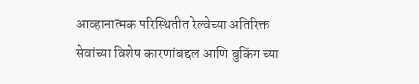आव्हानात्मक परिस्थितीत रेल्वेच्या अतिरिक्त सेवांच्या विशेष कारणांबद्दल आणि बुकिंग च्या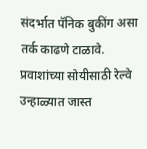संदर्भात पॅनिक बुकींग असा तर्क काढणे टाळावे. प्रवाशांच्या सोयीसाठी रेल्वे उन्हाळ्यात जास्त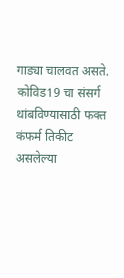गाड्या चालवत असते.
कोविड19 चा संसर्ग थांबविण्यासाठी फक्त कंफर्म तिकीट असलेल्या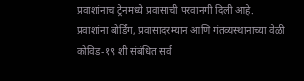प्रवाशांनाच ट्रेनमध्ये प्रवासाची परवानगी दिली आहे.
प्रवाशांना बोर्डिंग, प्रवासादरम्यान आणि गंतव्यस्थानाच्या वेळी कोविड-१९ शी संबंधित सर्व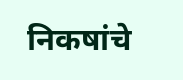निकषांचे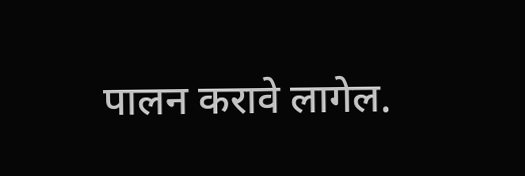पालन करावे लागेल.